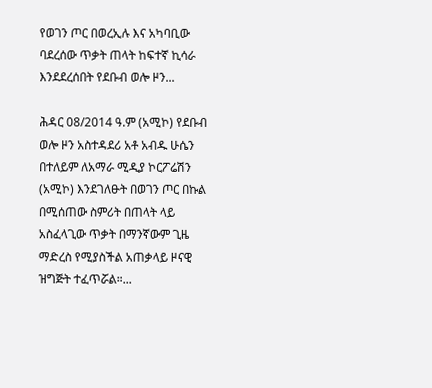የወገን ጦር በወረኢሉ እና አካባቢው ባደረሰው ጥቃት ጠላት ከፍተኛ ኪሳራ እንደደረሰበት የደቡብ ወሎ ዞን...

ሕዳር 08/2014 ዓ.ም (አሚኮ) የደቡብ ወሎ ዞን አስተዳደሪ አቶ አብዱ ሁሴን በተለይም ለአማራ ሚዲያ ኮርፖሬሽን (አሚኮ) እንደገለፁት በወገን ጦር በኩል በሚሰጠው ስምሪት በጠላት ላይ አስፈላጊው ጥቃት በማንኛውም ጊዜ ማድረስ የሚያስችል አጠቃላይ ዞናዊ ዝግጅት ተፈጥሯል።...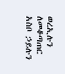ወረኢሉን ለመቆጣጠር አስቦ ኃይሉን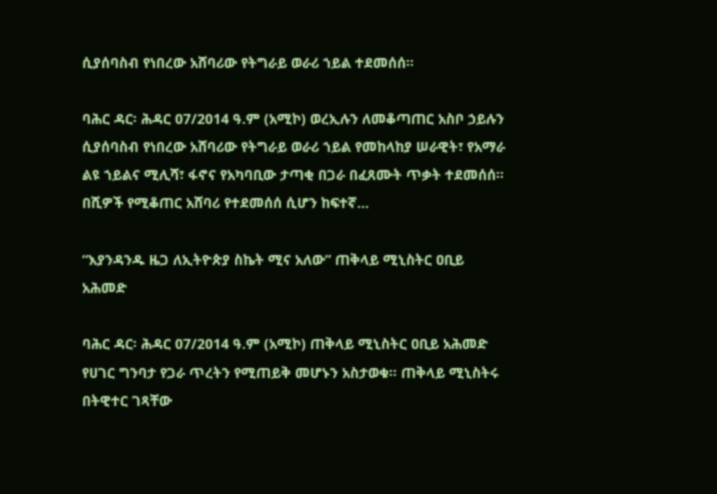ሲያሰባስብ የነበረው አሸባሪው የትግራይ ወራሪ ኀይል ተደመሰሰ።

ባሕር ዳር፡ ሕዳር 07/2014 ዓ.ም (አሚኮ) ወረኢሉን ለመቆጣጠር አስቦ ኃይሉን ሲያሰባስብ የነበረው አሸባሪው የትግራይ ወራሪ ኀይል የመከላከያ ሠራዊት፣ የአማራ ልዩ ኀይልና ሚሊሻ፣ ፋኖና የአካባቢው ታጣቂ በጋራ በፈጸሙት ጥቃት ተደመሰሰ። በሺዎች የሚቆጠር አሸባሪ የተደመሰሰ ሲሆን ከፍተኛ...

“እያንዳንዱ ዜጋ ለኢትዮጵያ ስኬት ሚና አለው” ጠቅላይ ሚኒስትር ዐቢይ አሕመድ

ባሕር ዳር፡ ሕዳር 07/2014 ዓ.ም (አሚኮ) ጠቅላይ ሚኒስትር ዐቢይ አሕመድ የሀገር ግንባታ የጋራ ጥረትን የሚጠይቅ መሆኑን አስታወቁ። ጠቅላይ ሚኒስትሩ በትዊተር ገጻቸው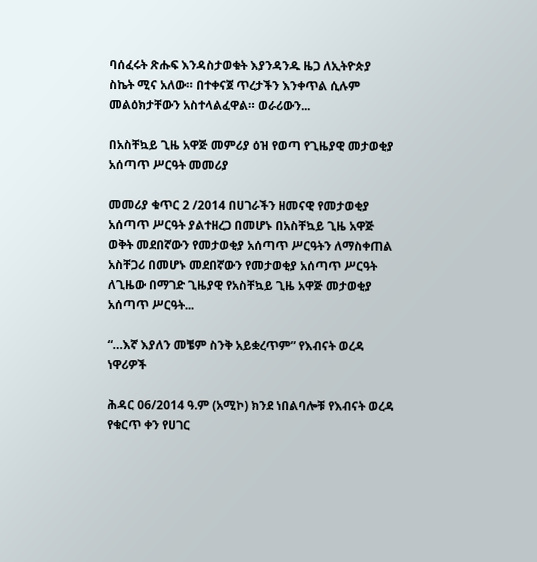ባሰፈሩት ጽሑፍ እንዳስታወቁት እያንዳንዱ ዜጋ ለኢትዮጵያ ስኬት ሚና አለው። በተቀናጀ ጥረታችን እንቀጥል ሲሉም መልዕክታቸውን አስተላልፈዋል። ወራሪውን...

በአስቸኳይ ጊዜ አዋጅ መምሪያ ዕዝ የወጣ የጊዜያዊ መታወቂያ አሰጣጥ ሥርዓት መመሪያ

መመሪያ ቁጥር 2 /2014 በሀገራችን ዘመናዊ የመታወቂያ አሰጣጥ ሥርዓት ያልተዘረጋ በመሆኑ በአስቸኳይ ጊዜ አዋጅ ወቅት መደበኛውን የመታወቂያ አሰጣጥ ሥርዓትን ለማስቀጠል አስቸጋሪ በመሆኑ መደበኛውን የመታወቂያ አሰጣጥ ሥርዓት ለጊዜው በማገድ ጊዜያዊ የአስቸኳይ ጊዜ አዋጅ መታወቂያ አሰጣጥ ሥርዓት...

“…እኛ እያለን መቼም ስንቅ አይቋረጥም” የእብናት ወረዳ ነዋሪዎች

ሕዳር 06/2014 ዓ.ም (አሚኮ) ክንደ ነበልባሎቹ የእብናት ወረዳ የቁርጥ ቀን የሀገር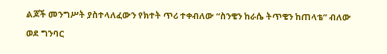ልጆች መንግሥት ያስተላለፈውን የክተት ጥሪ ተቀብለው “ስንቄን ከራሴ ትጥቄን ከጠላቴ” ብለው ወደ ግንባር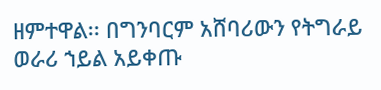ዘምተዋል፡፡ በግንባርም አሸባሪውን የትግራይ ወራሪ ኀይል አይቀጡ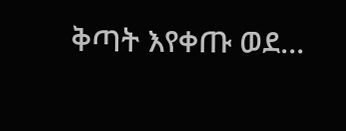ቅጣት እየቀጡ ወደ...